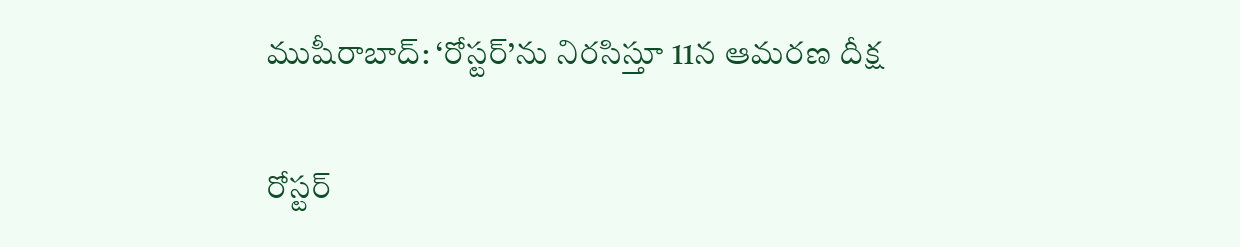ముషీరాబాద్: ‘రోస్టర్’ను నిరసిస్తూ 11న ఆమరణ దీక్ష

రోస్టర్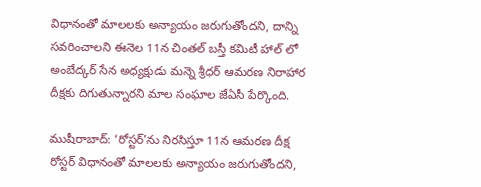విధానంతో మాలలకు అన్యాయం జరుగుతోందని, దాన్ని సవరించాలని ఈనెల 11న చింతల్ బస్తీ కమిటీ హాల్ లో అంబేద్కర్ సేన అధ్యక్షుడు మన్నె శ్రీధర్ ఆమరణ నిరాహార దీక్షకు దిగుతున్నారని మాల సంఘాల జేఏసీ పేర్కొంది.

ముషీరాబాద్: ‘రోస్టర్’ను నిరసిస్తూ 11న ఆమరణ దీక్ష
రోస్టర్ విధానంతో మాలలకు అన్యాయం జరుగుతోందని,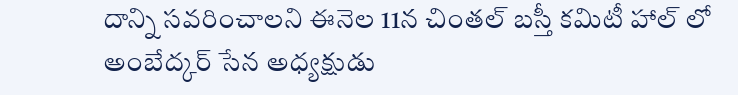దాన్ని సవరించాలని ఈనెల 11న చింతల్ బస్తీ కమిటీ హాల్ లో అంబేద్కర్ సేన అధ్యక్షుడు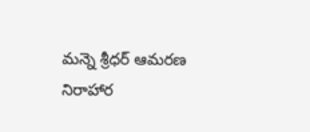మన్నె శ్రీధర్ ఆమరణ నిరాహార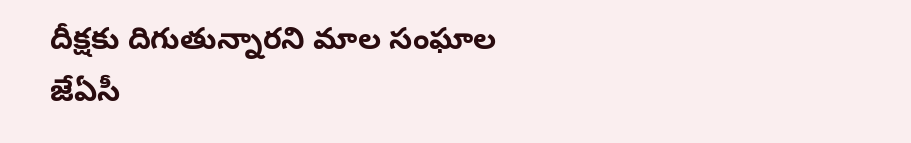దీక్షకు దిగుతున్నారని మాల సంఘాల జేఏసీ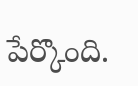పేర్కొంది.